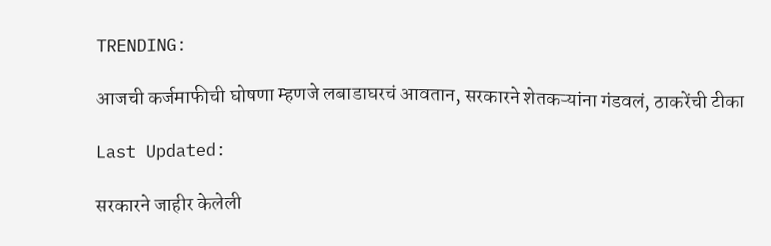TRENDING:

आजची कर्जमाफीची घोषणा म्हणजे लबाडाघरचं आवतान, सरकारने शेतकऱ्यांना गंडवलं, ठाकरेंची टीका

Last Updated:

सरकारने जाहीर केलेली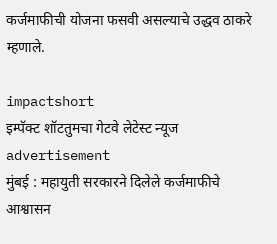कर्जमाफीची योजना फसवी असल्याचे उद्धव ठाकरे म्हणाले.

impactshort
इम्पॅक्ट शॉटतुमचा गेटवे लेटेस्ट न्यूज
advertisement
मुंबई : महायुती सरकारने दिलेले कर्जमाफीचे आश्वासन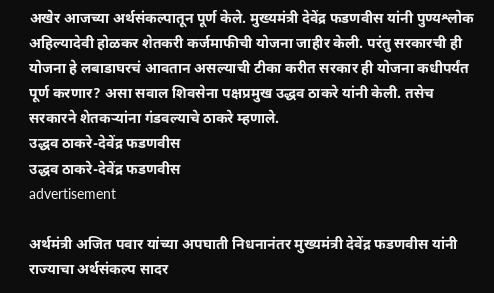अखेर आजच्या अर्थसंकल्पातून पूर्ण केले. मुख्यमंत्री देवेंद्र फडणवीस यांनी पुण्यश्लोक अहिल्यादेवी होळकर शेतकरी कर्जमाफीची योजना जाहीर केली. परंतु सरकारची ही योजना हे लबाडाघरचं आवतान असल्याची टीका करीत सरकार ही योजना कधीपर्यंत पूर्ण करणार? असा सवाल शिवसेना पक्षप्रमुख उद्धव ठाकरे यांनी केली. तसेच सरकारने शेतकऱ्यांना गंडवल्याचे ठाकरे म्हणाले.
उद्धव ठाकरे-देवेंद्र फडणवीस
उद्धव ठाकरे-देवेंद्र फडणवीस
advertisement

अर्थमंत्री अजित पवार यांच्या अपघाती निधनानंतर मुख्यमंत्री देवेंद्र फडणवीस यांनी राज्याचा अर्थसंकल्प सादर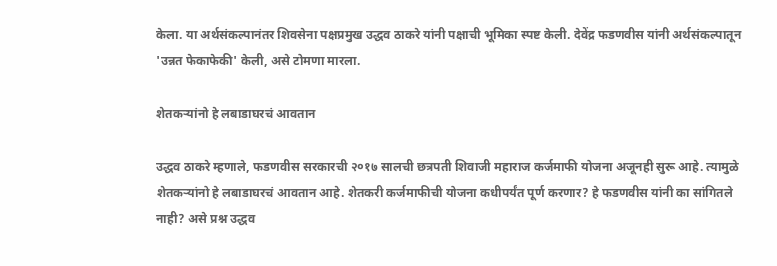केला. या अर्थसंकल्पानंतर शिवसेना पक्षप्रमुख उद्धव ठाकरे यांनी पक्षाची भूमिका स्पष्ट केली. देवेंद्र फडणवीस यांनी अर्थसंकल्पातून 'उन्नत फेकाफेकी' केली, असे टोमणा मारला.

शेतकऱ्यांनो हे लबाडाघरचं आवतान

उद्धव ठाकरे म्हणाले, फडणवीस सरकारची २०१७ सालची छत्रपती शिवाजी महाराज कर्जमाफी योजना अजूनही सुरू आहे. त्यामुळे शेतकऱ्यांनो हे लबाडाघरचं आवतान आहे. शेतकरी कर्जमाफीची योजना कधीपर्यंत पूर्ण करणार? हे फडणवीस यांनी का सांगितले नाही? असे प्रश्न उद्धव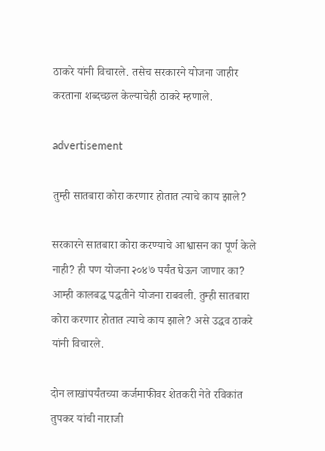ठाकरे यांनी विचारले. तसेच सरकारने योजना जाहीर करताना शब्दच्छल केल्याचेही ठाकरे म्हणाले.

advertisement

तुम्ही सातबारा कोरा करणार होतात त्याचे काय झाले?

सरकारने सातबारा कोरा करण्याचे आश्वासन का पूर्ण केले नाही? ही पण योजना २०४७ पर्यंत घेऊन जाणार का? आम्ही कालबद्ध पद्धतीने योजना राबवली. तुम्ही सातबारा कोरा करणार होतात त्याचे काय झाले? असे उद्धव ठाकरे यांनी विचारले.

दोन लाखांपर्यंतच्या कर्जमाफीवर शेतकरी नेते रविकांत तुपकर यांची नाराजी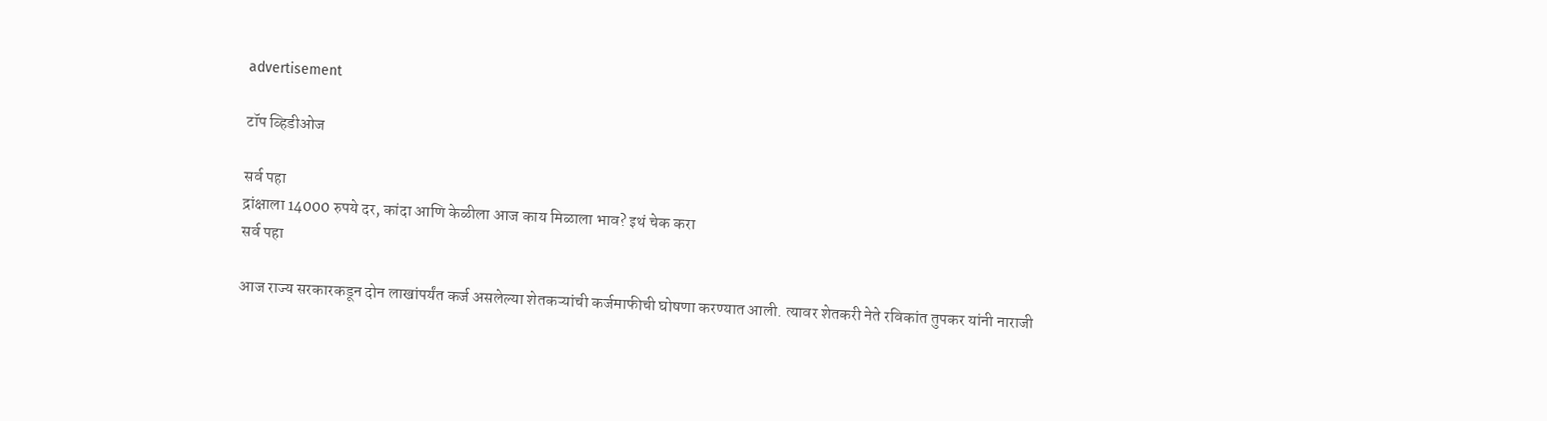advertisement

टॉप व्हिडीओज

सर्व पहा
द्रांक्षाला 14000 रुपये दर, कांदा आणि केळीला आज काय मिळाला भाव? इथं चेक करा
सर्व पहा

आज राज्य सरकारकडून दोन लाखांपर्यंत कर्ज असलेल्या शेतकऱ्यांची कर्जमाफीची घोषणा करण्यात आली. त्यावर शेतकरी नेते रविकांत तुपकर यांनी नाराजी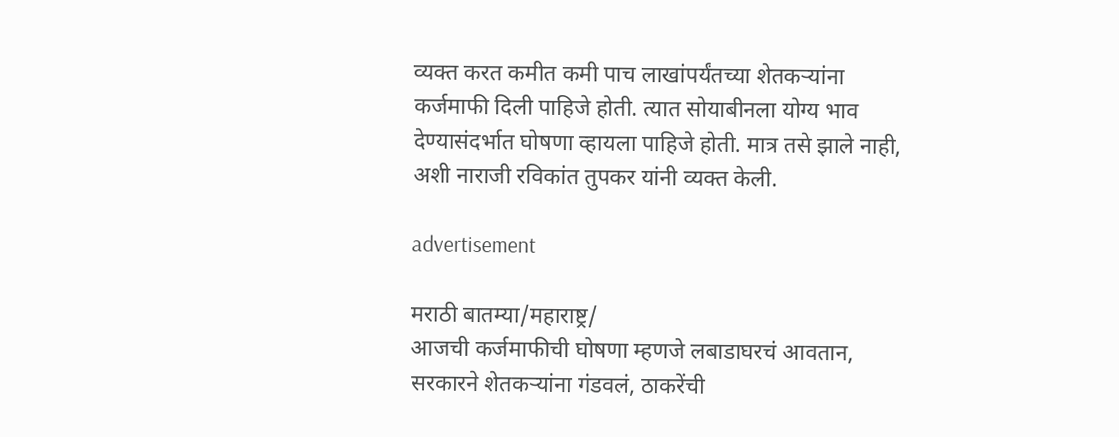व्यक्त करत कमीत कमी पाच लाखांपर्यंतच्या शेतकऱ्यांना कर्जमाफी दिली पाहिजे होती. त्यात सोयाबीनला योग्य भाव देण्यासंदर्भात घोषणा व्हायला पाहिजे होती. मात्र तसे झाले नाही, अशी नाराजी रविकांत तुपकर यांनी व्यक्त केली.

advertisement

मराठी बातम्या/महाराष्ट्र/
आजची कर्जमाफीची घोषणा म्हणजे लबाडाघरचं आवतान, सरकारने शेतकऱ्यांना गंडवलं, ठाकरेंची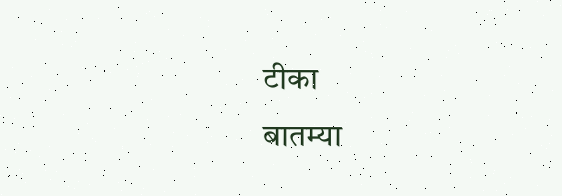टीका
बातम्या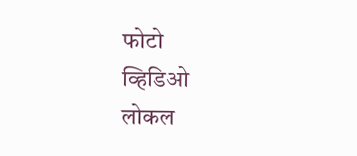फोटो
व्हिडिओ
लोकल